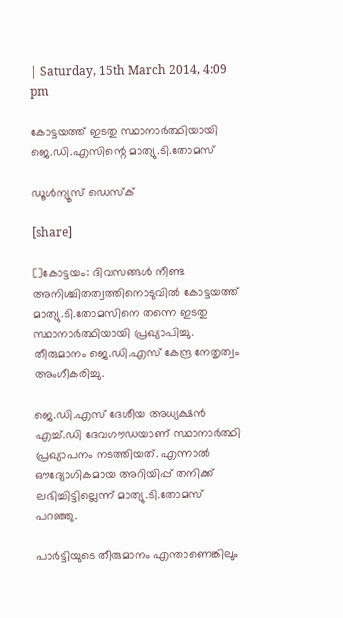| Saturday, 15th March 2014, 4:09 pm

കോട്ടയത്ത് ഇടതു സ്ഥാനാര്‍ത്ഥിയായി ജെ.ഡി.എസിന്റെ മാത്യു.ടി.തോമസ്

ഡൂള്‍ന്യൂസ് ഡെസ്‌ക്

[share]

[]കോട്ടയം: ദിവസങ്ങള്‍ നീണ്ട അനിശ്ചിതത്വത്തിനൊടുവില്‍ കോട്ടയത്ത് മാത്യു.ടി.തോമസിനെ തന്നെ ഇടതു സ്ഥാനാര്‍ത്ഥിയായി പ്രഖ്യാപിച്ചു. തീരുമാനം ജെ.ഡി.എസ് കേന്ദ്ര നേതൃത്വം അംഗീകരിച്ചു.

ജെ.ഡി.എസ് ദേശീയ അധ്യക്ഷന്‍ എച്ച്.ഡി ദേവഗൗഡയാണ് സ്ഥാനാര്‍ത്ഥി പ്രഖ്യാപനം നടത്തിയത്. എന്നാല്‍ ഔദ്യോഗികമായ അറിയിപ്പ് തനിക്ക് ലഭിച്ചിട്ടില്ലെന്ന് മാത്യു.ടി.തോമസ് പറഞ്ഞു.

പാര്‍ട്ടിയുടെ തീരുമാനം എന്താണെങ്കിലും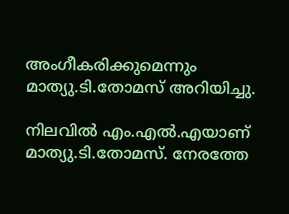അംഗീകരിക്കുമെന്നും മാത്യു.ടി.തോമസ് അറിയിച്ചു.

നിലവില്‍ എം.എല്‍.എയാണ് മാത്യു.ടി.തോമസ്. നേരത്തേ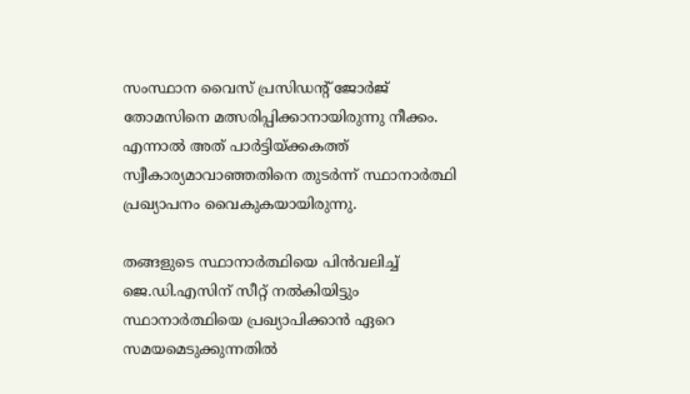സംസ്ഥാന വൈസ് പ്രസിഡന്റ് ജോര്‍ജ് തോമസിനെ മത്സരിപ്പിക്കാനായിരുന്നു നീക്കം. എന്നാല്‍ അത് പാര്‍ട്ടിയ്ക്കകത്ത് സ്വീകാര്യമാവാഞ്ഞതിനെ തുടര്‍ന്ന് സ്ഥാനാര്‍ത്ഥി പ്രഖ്യാപനം വൈകുകയായിരുന്നു.

തങ്ങളുടെ സ്ഥാനാര്‍ത്ഥിയെ പിന്‍വലിച്ച് ജെ.ഡി.എസിന് സീറ്റ് നല്‍കിയിട്ടും സ്ഥാനാര്‍ത്ഥിയെ പ്രഖ്യാപിക്കാന്‍ ഏറെ സമയമെടുക്കുന്നതില്‍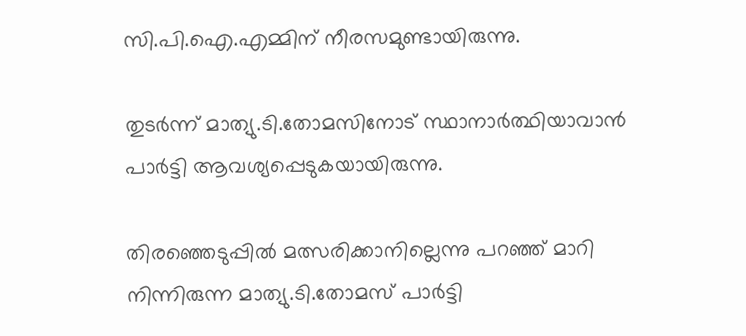സി.പി.ഐ.എമ്മിന് നീരസമുണ്ടായിരുന്നു.

തുടര്‍ന്ന് മാത്യു.ടി.തോമസിനോട് സ്ഥാനാര്‍ത്ഥിയാവാന്‍ പാര്‍ട്ടി ആവശ്യപ്പെടുകയായിരുന്നു.

തിരഞ്ഞെടുപ്പില്‍ മത്സരിക്കാനില്ലെന്നു പറഞ്ഞ് മാറി നിന്നിരുന്ന മാത്യു.ടി.തോമസ് പാര്‍ട്ടി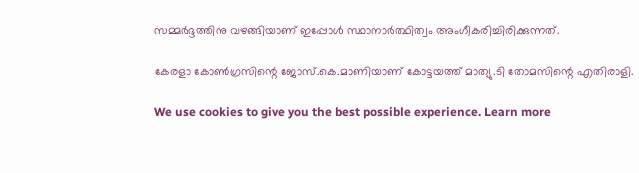സമ്മര്‍ദ്ദത്തിനു വഴങ്ങിയാണ് ഇപ്പോള്‍ സ്ഥാനാര്‍ത്ഥിത്വം അംഗീകരിച്ചിരിക്കുന്നത്.

കേരളാ കോണ്‍ഗ്രസിന്റെ ജോസ്.കെ.മാണിയാണ് കോട്ടയത്ത് മാത്യു.ടി തോമസിന്റെ എതിരാളി.

We use cookies to give you the best possible experience. Learn more